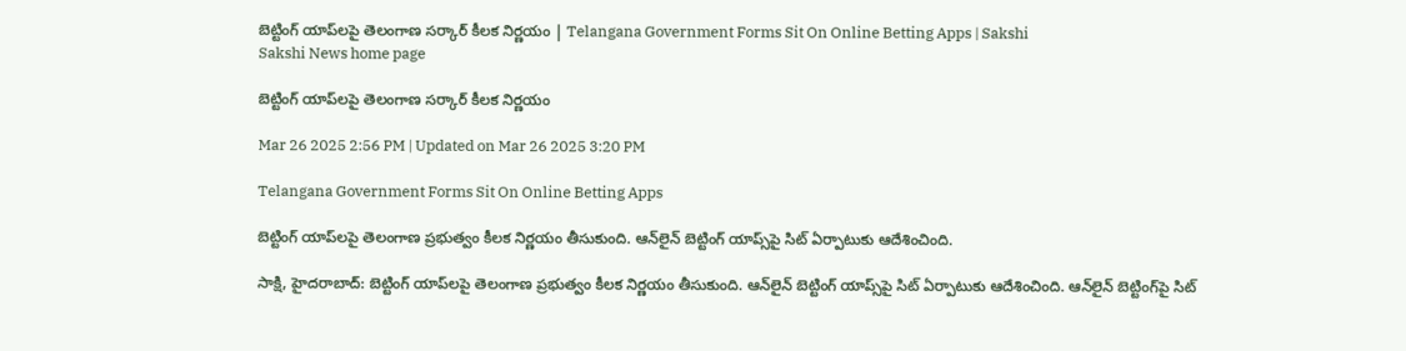బెట్టింగ్‌ యాప్‌లపై తెలంగాణ సర్కార్‌ కీలక నిర్ణయం | Telangana Government Forms Sit On Online Betting Apps | Sakshi
Sakshi News home page

బెట్టింగ్‌ యాప్‌లపై తెలంగాణ సర్కార్‌ కీలక నిర్ణయం

Mar 26 2025 2:56 PM | Updated on Mar 26 2025 3:20 PM

Telangana Government Forms Sit On Online Betting Apps

బెట్టింగ్‌ యాప్‌లపై తెలంగాణ ప్రభుత్వం కీలక నిర్ణయం తీసుకుంది. ఆన్‌లైన్ బెట్టింగ్‌ యాప్స్‌పై సిట్‌ ఏర్పాటుకు ఆదేశించింది.

సాక్షి, హైదరాబాద్‌: బెట్టింగ్‌ యాప్‌లపై తెలంగాణ ప్రభుత్వం కీలక నిర్ణయం తీసుకుంది. ఆన్‌లైన్ బెట్టింగ్‌ యాప్స్‌పై సిట్‌ ఏర్పాటుకు ఆదేశించింది. ఆన్‌లైన్ బెట్టింగ్‌పై సిట్‌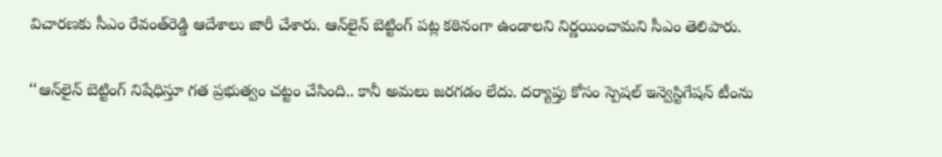విచారణకు సీఎం రేవంత్‌రెడ్డి ఆదేశాలు జారీ చేశారు. ఆన్‌లైన్‌ బెట్టింగ్‌ పట్ల కఠినంగా ఉండాలని నిర్ణయించామని సీఎం తెలిపారు.

‘‘ఆన్‌లైన్‌ బెట్టింగ్‌ నిషేధిస్తూ గత ప్రభుత్వం చట్టం చేసింది.. కానీ అమలు జరగడం లేదు. దర్యాప్తు కోసం స్పెషల్‌ ఇన్వెస్టిగేషన్‌ టీంను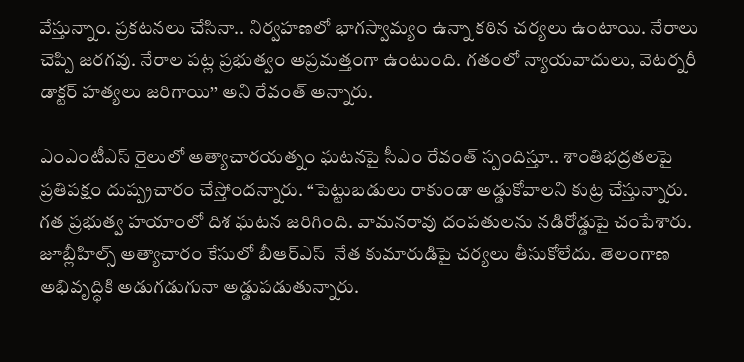వేస్తున్నాం. ప్రకటనలు చేసినా.. నిర్వహణలో భాగస్వామ్యం ఉన్నా కఠిన చర్యలు ఉంటాయి. నేరాలు చెప్పి జరగవు. నేరాల పట్ల ప్రభుత్వం అప్రమత్తంగా ఉంటుంది. గతంలో న్యాయవాదులు, వెటర్నరీ డాక్టర్‌ హత్యలు జరిగాయి’’ అని రేవంత్‌ అన్నారు.

ఎంఎంటీఎస్‌ రైలులో అత్యాచారయత్నం ఘటనపై సీఎం రేవంత్‌ స్పందిస్తూ.. శాంతిభద్రతలపై ప్రతిపక్షం దుష్ప్రచారం చేస్తోందన్నారు. ‘‘పెట్టుబడులు రాకుండా అడ్డుకోవాలని కుట్ర చేస్తున్నారు. గత ప్రభుత్వ హయాంలో దిశ ఘటన జరిగింది. వామనరావు దంపతులను నడిరోడ్డుపై చంపేశారు. జూబ్లీహిల్స్‌ అత్యాచారం కేసులో బీఆర్‌ఎస్‌  నేత కుమారుడిపై చర్యలు తీసుకోలేదు. తెలంగాణ అభివృద్ధికి అడుగడుగునా అడ్డుపడుతున్నారు.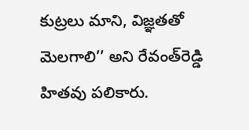కుట్రలు మాని, విజ్ఞతతో మెలగాలి’’ అని రేవంత్‌రెడ్డి హితవు పలికారు.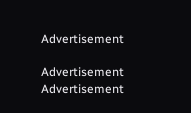Advertisement

Advertisement
Advertisement